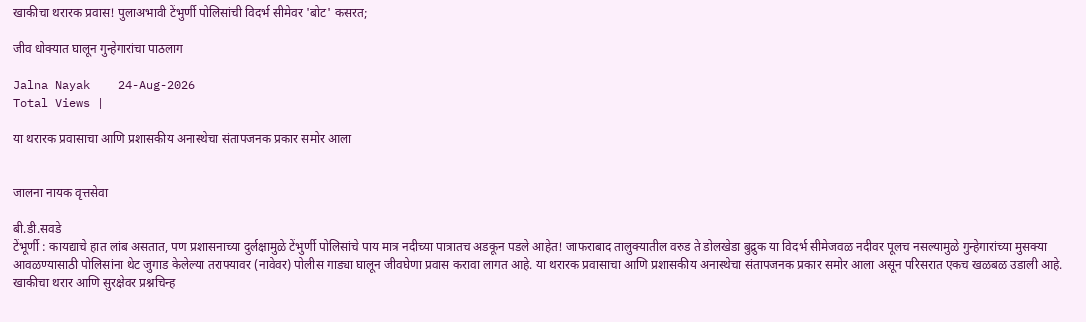खाकीचा थरारक प्रवास! पुलाअभावी टेंभुर्णी पोलिसांची विदर्भ सीमेवर 'बोट' कसरत;

जीव धोक्यात घालून गुन्हेगारांचा पाठलाग

Jalna Nayak    24-Aug-2026
Total Views |

या थरारक प्रवासाचा आणि प्रशासकीय अनास्थेचा संतापजनक प्रकार समोर आला


जालना नायक वृत्तसेवा

बी.डी.सवडे
टेंभूर्णी : कायद्याचे हात लांब असतात, पण प्रशासनाच्या दुर्लक्षामुळे टेंभुर्णी पोलिसांचे पाय मात्र नदीच्या पात्रातच अडकून पडले आहेत! जाफराबाद तालुक्यातील वरुड ते डोलखेडा बुद्रुक या विदर्भ सीमेजवळ नदीवर पूलच नसल्यामुळे गुन्हेगारांच्या मुसक्या आवळण्यासाठी पोलिसांना थेट जुगाड केलेल्या तराफ्यावर (नावेवर) पोलीस गाड्या घालून जीवघेणा प्रवास करावा लागत आहे. या थरारक प्रवासाचा आणि प्रशासकीय अनास्थेचा संतापजनक प्रकार समोर आला असून परिसरात एकच खळबळ उडाली आहे.
खाकीचा थरार आणि सुरक्षेवर प्रश्नचिन्ह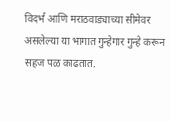विदर्भ आणि मराठवाड्याच्या सीमेवर असलेल्या या भागात गुन्हेगार गुन्हे करून सहज पळ काढतात.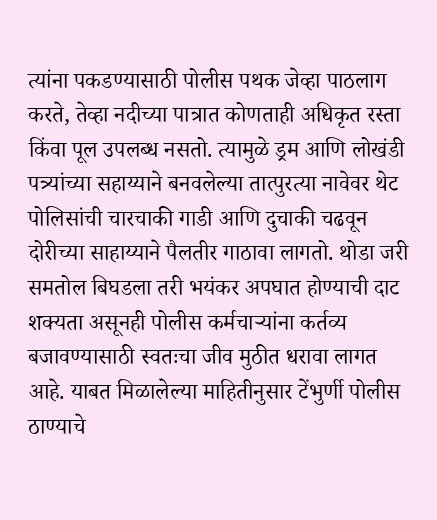त्यांना पकडण्यासाठी पोलीस पथक जेव्हा पाठलाग करते, तेव्हा नदीच्या पात्रात कोणताही अधिकृत रस्ता किंवा पूल उपलब्ध नसतो. त्यामुळे ड्रम आणि लोखंडी पत्र्यांच्या सहाय्याने बनवलेल्या तात्पुरत्या नावेवर थेट पोलिसांची चारचाकी गाडी आणि दुचाकी चढवून दोरीच्या साहाय्याने पैलतीर गाठावा लागतो. थोडा जरी समतोल बिघडला तरी भयंकर अपघात होण्याची दाट शक्यता असूनही पोलीस कर्मचाऱ्यांना कर्तव्य बजावण्यासाठी स्वतःचा जीव मुठीत धरावा लागत आहे. याबत मिळालेल्या माहितीनुसार टेंभुर्णी पोलीस ठाण्याचे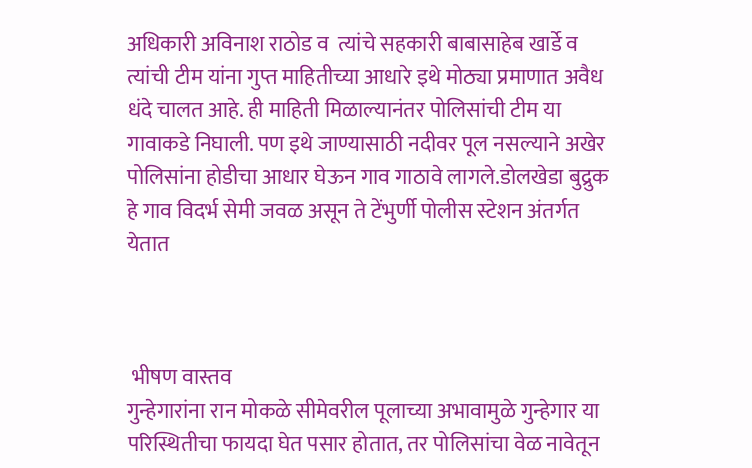अधिकारी अविनाश राठोड व  त्यांचे सहकारी बाबासाहेब खार्डे व त्यांची टीम यांना गुप्त माहितीच्या आधारे इथे मोठ्या प्रमाणात अवैध धंदे चालत आहे. ही माहिती मिळाल्यानंतर पोलिसांची टीम या गावाकडे निघाली. पण इथे जाण्यासाठी नदीवर पूल नसल्याने अखेर पोलिसांना होडीचा आधार घेऊन गाव गाठावे लागले.डोलखेडा बुद्रुक हे गाव विदर्भ सेमी जवळ असून ते टेंभुर्णी पोलीस स्टेशन अंतर्गत येतात



 भीषण वास्तव
गुन्हेगारांना रान मोकळे सीमेवरील पूलाच्या अभावामुळे गुन्हेगार या परिस्थितीचा फायदा घेत पसार होतात, तर पोलिसांचा वेळ नावेतून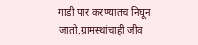गाडी पार करण्यातच निघून जातो.ग्रामस्थांचाही जीव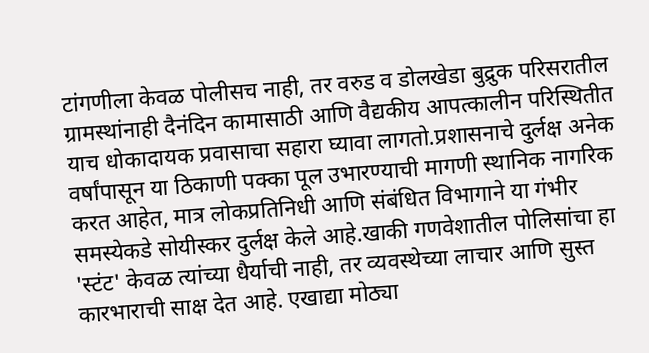टांगणीला केवळ पोलीसच नाही, तर वरुड व डोलखेडा बुद्रुक परिसरातील ग्रामस्थांनाही दैनंदिन कामासाठी आणि वैद्यकीय आपत्कालीन परिस्थितीत याच धोकादायक प्रवासाचा सहारा घ्यावा लागतो.प्रशासनाचे दुर्लक्ष अनेक वर्षांपासून या ठिकाणी पक्का पूल उभारण्याची मागणी स्थानिक नागरिक करत आहेत, मात्र लोकप्रतिनिधी आणि संबंधित विभागाने या गंभीर समस्येकडे सोयीस्कर दुर्लक्ष केले आहे.खाकी गणवेशातील पोलिसांचा हा 'स्टंट' केवळ त्यांच्या धैर्याची नाही, तर व्यवस्थेच्या लाचार आणि सुस्त कारभाराची साक्ष देत आहे. एखाद्या मोठ्या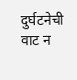दुर्घटनेची वाट न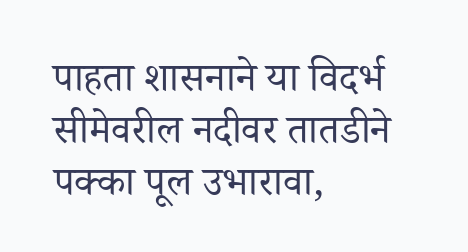पाहता शासनाने या विदर्भ सीमेवरील नदीवर तातडीने पक्का पूल उभारावा,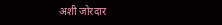अशी जोरदार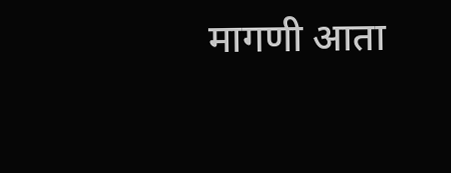मागणी आता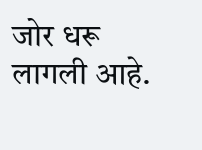जोर धरू लागली आहे.